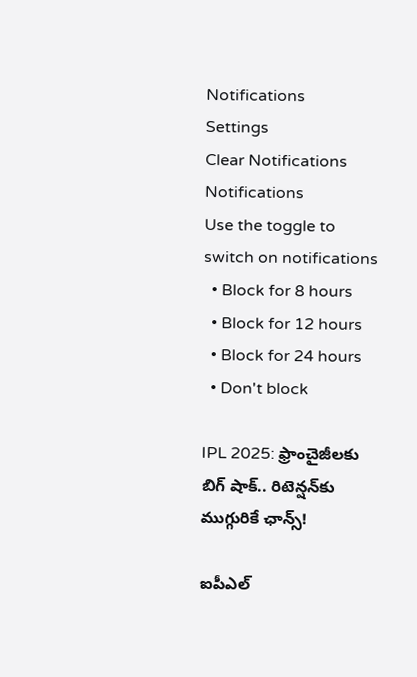Notifications
Settings
Clear Notifications
Notifications
Use the toggle to switch on notifications
  • Block for 8 hours
  • Block for 12 hours
  • Block for 24 hours
  • Don't block

IPL 2025: ఫ్రాంచైజీలకు బిగ్ షాక్.. రిటెన్షన్‌కు ముగ్గురికే ఛాన్స్!

ఐపీఎల్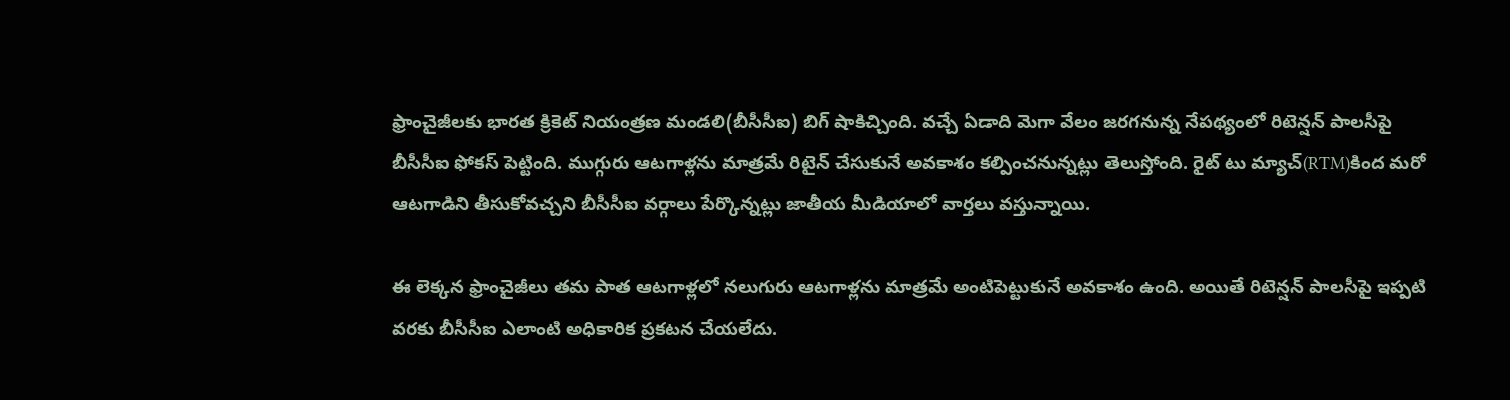ఫ్రాంచైజీలకు భారత క్రికెట్ నియంత్రణ మండలి(బీసీసీఐ) బిగ్ షాకిచ్చింది. వచ్చే ఏడాది మెగా వేలం జరగనున్న నేపథ్యంలో రిటెన్షన్ పాలసీపై బీసీసీఐ ఫోకస్ పెట్టింది. ముగ్గురు ఆటగాళ్లను మాత్రమే రిటైన్ చేసుకునే అవకాశం కల్పించనున్నట్లు తెలుస్తోంది. రైట్ టు మ్యాచ్(RTM)కింద మరో ఆటగాడిని తీసుకోవచ్చని బీసీసీఐ వర్గాలు పేర్కొన్నట్లు జాతీయ మీడియాలో వార్తలు వస్తున్నాయి.

ఈ లెక్కన ఫ్రాంచైజీలు తమ పాత ఆటగాళ్లలో నలుగురు ఆటగాళ్లను మాత్రమే అంటిపెట్టుకునే అవకాశం ఉంది. అయితే రిటెన్షన్ పాలసీపై ఇప్పటి వరకు బీసీసీఐ ఎలాంటి అధికారిక ప్రకటన చేయలేదు.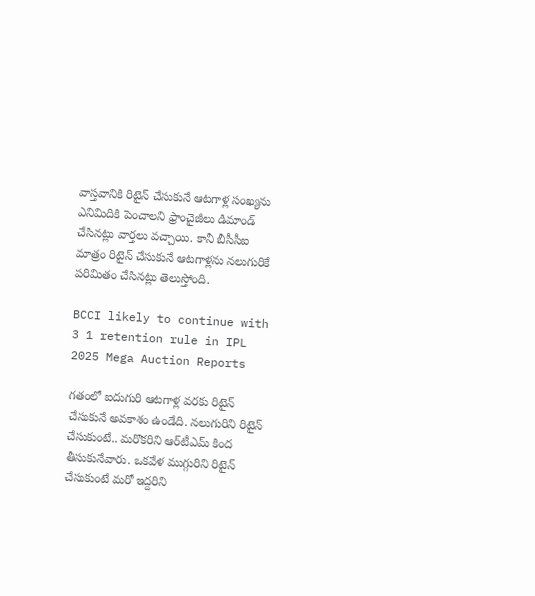వాస్తవానికి రిటైన్ చేసుకునే ఆటగాళ్ల సంఖ్యను ఎనిమిదికి పెంచాలని ఫ్రాంచైజీలు డిమాండ్ చేసినట్లు వార్తలు వచ్చాయి. కానీ బీసీసీఐ మాత్రం రిటైన్ చేసుకునే ఆటగాళ్లను నలుగురికే పరిమితం చేసినట్లు తెలుస్తోంది.

BCCI likely to continue with 3 1 retention rule in IPL 2025 Mega Auction Reports

గతంలో ఐదుగురి ఆటగాళ్ల వరకు రిటైన్ చేసుకునే అవకాశం ఉండేది. నలుగురిని రిటైన్ చేసుకుంటే.. మరొకరిని ఆర్‌టీఎమ్ కింద తీసుకునేవారు. ఒకవేళ ముగ్గురిని రిటైన్ చేసుకుంటే మరో ఇద్దరిని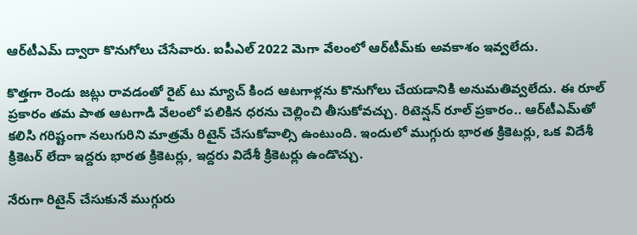ఆర్‌టీఎమ్ ద్వారా కొనుగోలు చేసేవారు. ఐపీఎల్ 2022 మెగా వేలంలో ఆర్‌టీమ్‌కు అవకాశం ఇవ్వలేదు.

కొత్తగా రెండు జట్లు రావడంతో రైట్ టు మ్యాచ్ కింద ఆటగాళ్లను కొనుగోలు చేయడానికి అనుమతివ్వలేదు. ఈ రూల్ ప్రకారం తమ పాత ఆటగాడి వేలంలో పలికిన ధరను చెల్లించి తీసుకోవచ్చు. రిటెన్షన్ రూల్ ప్రకారం.. ఆర్‌టీఎమ్‌తో కలిసి గరిష్టంగా నలుగురిని మాత్రమే రిటైన్ చేసుకోవాల్సి ఉంటుంది. ఇందులో ముగ్గురు భారత క్రికెటర్లు, ఒక విదేశీ క్రికెటర్ లేదా ఇద్దరు భారత క్రికెటర్లు, ఇద్దరు విదేశీ క్రికెటర్లు ఉండొచ్చు.

నేరుగా రిటైన్ చేసుకునే ముగ్గురు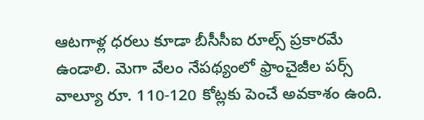ఆటగాళ్ల ధరలు కూడా బీసీసీఐ రూల్స్‌ ప్రకారమే ఉండాలి. మెగా వేలం నేపథ్యంలో ఫ్రాంచైజీల పర్స్ వాల్యూ రూ. 110-120 కోట్లకు పెంచే అవకాశం ఉంది.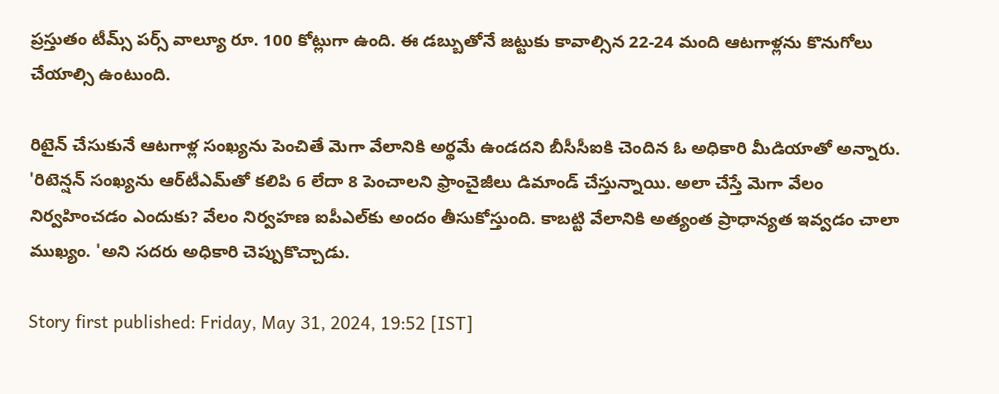ప్రస్తుతం టీమ్స్ పర్స్ వాల్యూ రూ. 100 కోట్లుగా ఉంది. ఈ డబ్బుతోనే జట్టుకు కావాల్సిన 22-24 మంది ఆటగాళ్లను కొనుగోలు చేయాల్సి ఉంటుంది.

రిటైన్ చేసుకునే ఆటగాళ్ల సంఖ్యను పెంచితే మెగా వేలానికి అర్థమే ఉండదని బీసీసీఐకి చెందిన ఓ అధికారి మీడియాతో అన్నారు. 'రిటెన్షన్ సంఖ్యను ఆర్‌టీఎమ్‌తో కలిపి 6 లేదా 8 పెంచాలని ఫ్రాంచైజీలు డిమాండ్ చేస్తున్నాయి. అలా చేస్తే మెగా వేలం నిర్వహించడం ఎందుకు? వేలం నిర్వహణ ఐపీఎల్‌కు అందం తీసుకోస్తుంది. కాబట్టి వేలానికి అత్యంత ప్రాధాన్యత ఇవ్వడం చాలా ముఖ్యం. 'అని సదరు అధికారి చెప్పుకొచ్చాడు.

Story first published: Friday, May 31, 2024, 19:52 [IST]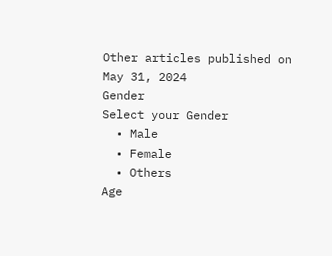Other articles published on May 31, 2024
Gender
Select your Gender
  • Male
  • Female
  • Others
Age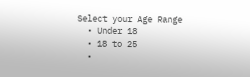Select your Age Range
  • Under 18
  • 18 to 25
  •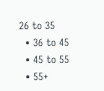26 to 35
  • 36 to 45
  • 45 to 55
  • 55+